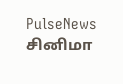PulseNews
சினிமா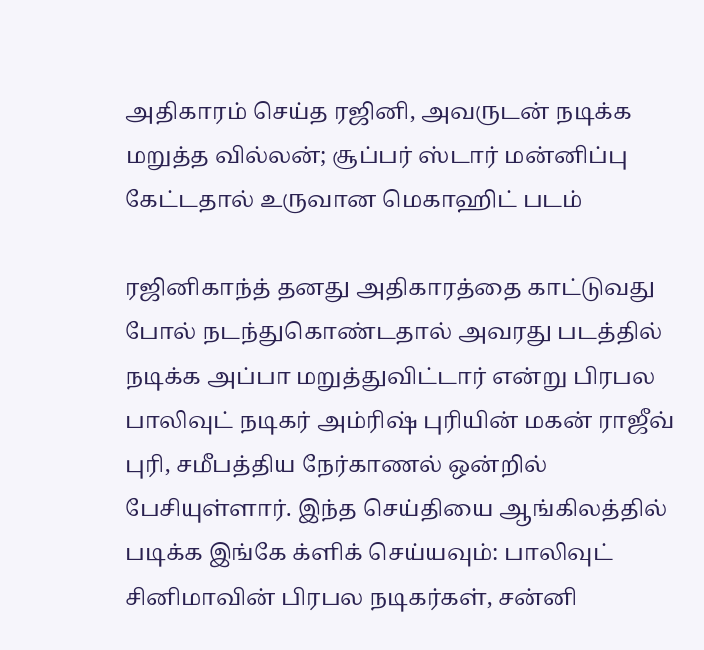அதிகாரம் செய்த ரஜினி, அவருடன் நடிக்க மறுத்த வில்லன்; சூப்பர் ஸ்டார் மன்னிப்பு கேட்டதால் உருவான மெகாஹிட் படம்

ரஜினிகாந்த் தனது அதிகாரத்தை காட்டுவது போல் நடந்துகொண்டதால் அவரது படத்தில் நடிக்க அப்பா மறுத்துவிட்டார் என்று பிரபல பாலிவுட் நடிகர் அம்ரிஷ் புரியின் மகன் ராஜீவ் புரி, சமீபத்திய நேர்காணல் ஒன்றில் பேசியுள்ளார். இந்த செய்தியை ஆங்கிலத்தில் படிக்க இங்கே க்ளிக் செய்யவும்: பாலிவுட் சினிமாவின் பிரபல நடிகர்கள், சன்னி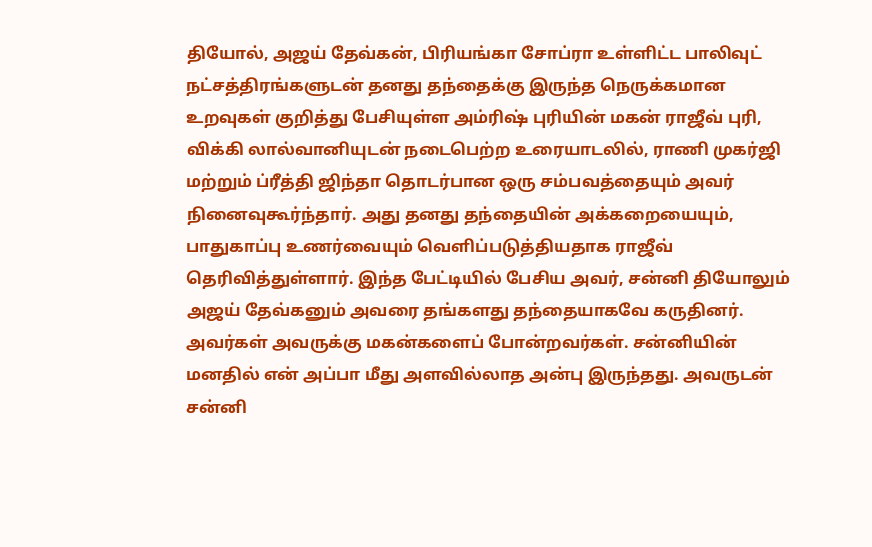தியோல், அஜய் தேவ்கன், பிரியங்கா சோப்ரா உள்ளிட்ட பாலிவுட் நட்சத்திரங்களுடன் தனது தந்தைக்கு இருந்த நெருக்கமான உறவுகள் குறித்து பேசியுள்ள அம்ரிஷ் புரியின் மகன் ராஜீவ் புரி, விக்கி லால்வானியுடன் நடைபெற்ற உரையாடலில், ராணி முகர்ஜி மற்றும் ப்ரீத்தி ஜிந்தா தொடர்பான ஒரு சம்பவத்தையும் அவர் நினைவுகூர்ந்தார். அது தனது தந்தையின் அக்கறையையும், பாதுகாப்பு உணர்வையும் வெளிப்படுத்தியதாக ராஜீவ் தெரிவித்துள்ளார். இந்த பேட்டியில் பேசிய அவர், சன்னி தியோலும் அஜய் தேவ்கனும் அவரை தங்களது தந்தையாகவே கருதினர். அவர்கள் அவருக்கு மகன்களைப் போன்றவர்கள். சன்னியின் மனதில் என் அப்பா மீது அளவில்லாத அன்பு இருந்தது. அவருடன் சன்னி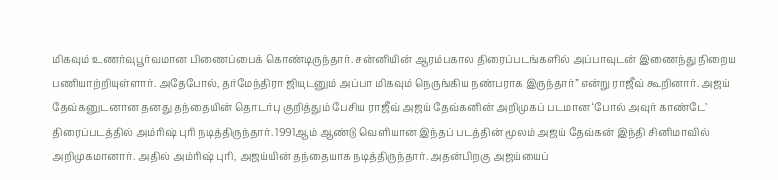மிகவும் உணர்வுபூர்வமான பிணைப்பைக் கொண்டிருந்தார். சன்னியின் ஆரம்பகால திரைப்படங்களில் அப்பாவுடன் இணைந்து நிறைய பணியாற்றியுள்ளார். அதேபோல், தர்மேந்திரா ஜியுடனும் அப்பா மிகவும் நெருங்கிய நண்பராக இருந்தார்” என்று ராஜீவ் கூறினார். அஜய் தேவ்கனுடனான தனது தந்தையின் தொடர்பு குறித்தும் பேசிய ராஜீவ் அஜய் தேவ்கனின் அறிமுகப் படமான ‘போல் அவுர் காண்டே’ திரைப்படத்தில் அம்ரிஷ் புரி நடித்திருந்தார். 1991ஆம் ஆண்டு வெளியான இந்தப் படத்தின் மூலம் அஜய் தேவ்கன் இந்தி சினிமாவில் அறிமுகமானார். அதில் அம்ரிஷ் புரி, அஜய்யின் தந்தையாக நடித்திருந்தார். அதன்பிறகு அஜய்யைப்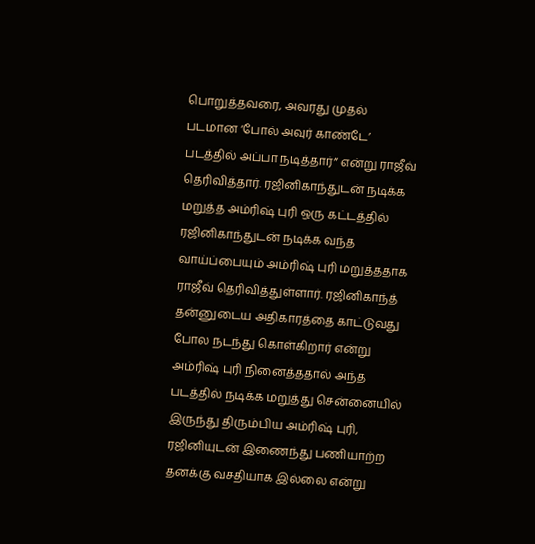பொறுத்தவரை, அவரது முதல் படமான ‘போல் அவுர் காண்டே’ படத்தில் அப்பா நடித்தார்” என்று ராஜீவ் தெரிவித்தார். ரஜினிகாந்துடன் நடிக்க மறுத்த அம்ரிஷ் புரி ஒரு கட்டத்தில் ரஜினிகாந்துடன் நடிக்க வந்த வாய்ப்பையும் அம்ரிஷ் புரி மறுத்ததாக ராஜீவ் தெரிவித்துள்ளார். ரஜினிகாந்த் தன்னுடைய அதிகாரத்தை காட்டுவது போல நடந்து கொள்கிறார் என்று அம்ரிஷ் புரி நினைத்ததால் அந்த படத்தில் நடிக்க மறுத்து சென்னையில் இருந்து திரும்பிய அம்ரிஷ் புரி, ரஜினியுடன் இணைந்து பணியாற்ற தனக்கு வசதியாக இல்லை என்று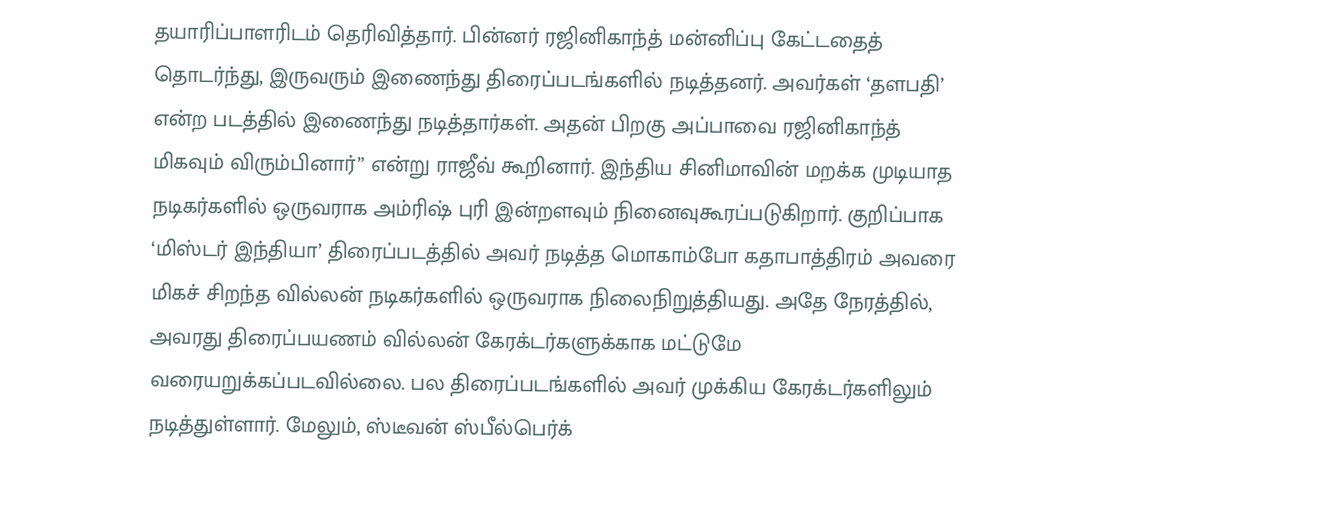தயாரிப்பாளரிடம் தெரிவித்தார். பின்னர் ரஜினிகாந்த் மன்னிப்பு கேட்டதைத் தொடர்ந்து, இருவரும் இணைந்து திரைப்படங்களில் நடித்தனர். அவர்கள் ‘தளபதி’ என்ற படத்தில் இணைந்து நடித்தார்கள். அதன் பிறகு அப்பாவை ரஜினிகாந்த் மிகவும் விரும்பினார்” என்று ராஜீவ் கூறினார். இந்திய சினிமாவின் மறக்க முடியாத நடிகர்களில் ஒருவராக அம்ரிஷ் புரி இன்றளவும் நினைவுகூரப்படுகிறார். குறிப்பாக ‘மிஸ்டர் இந்தியா’ திரைப்படத்தில் அவர் நடித்த மொகாம்போ கதாபாத்திரம் அவரை மிகச் சிறந்த வில்லன் நடிகர்களில் ஒருவராக நிலைநிறுத்தியது. அதே நேரத்தில், அவரது திரைப்பயணம் வில்லன் கேரக்டர்களுக்காக மட்டுமே வரையறுக்கப்படவில்லை. பல திரைப்படங்களில் அவர் முக்கிய கேரக்டர்களிலும் நடித்துள்ளார். மேலும், ஸ்டீவன் ஸ்பீல்பெர்க்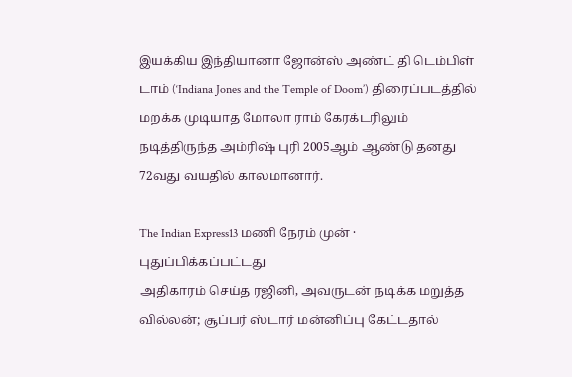இயக்கிய இந்தியானா ஜோன்ஸ் அண்ட் தி டெம்பிள் டாம் (‘Indiana Jones and the Temple of Doom’) திரைப்படத்தில் மறக்க முடியாத மோலா ராம் கேரக்டரிலும் நடித்திருந்த அம்ரிஷ் புரி 2005ஆம் ஆண்டு தனது 72வது வயதில் காலமானார்.

The Indian Express13 மணி நேரம் முன் · புதுப்பிக்கப்பட்டது
அதிகாரம் செய்த ரஜினி, அவருடன் நடிக்க மறுத்த வில்லன்; சூப்பர் ஸ்டார் மன்னிப்பு கேட்டதால்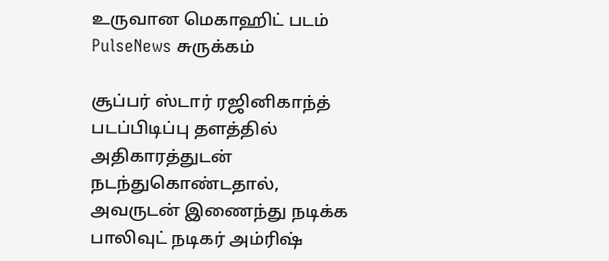உருவான மெகாஹிட் படம்
PulseNews சுருக்கம்

சூப்பர் ஸ்டார் ரஜினிகாந்த் படப்பிடிப்பு தளத்தில் அதிகாரத்துடன் நடந்துகொண்டதால், அவருடன் இணைந்து நடிக்க பாலிவுட் நடிகர் அம்ரிஷ்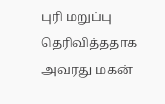புரி மறுப்பு தெரிவித்ததாக அவரது மகன்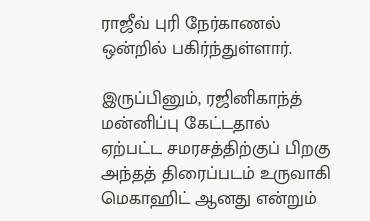ராஜீவ் புரி நேர்காணல் ஒன்றில் பகிர்ந்துள்ளார்.

இருப்பினும், ரஜினிகாந்த் மன்னிப்பு கேட்டதால் ஏற்பட்ட சமரசத்திற்குப் பிறகு அந்தத் திரைப்படம் உருவாகி மெகாஹிட் ஆனது என்றும்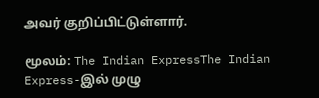அவர் குறிப்பிட்டுள்ளார்.

மூலம்: The Indian ExpressThe Indian Express-இல் முழு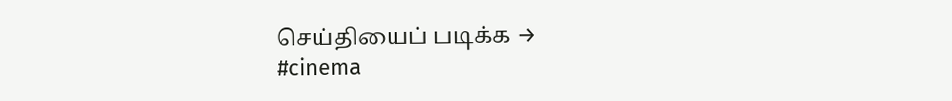செய்தியைப் படிக்க →
#cinema